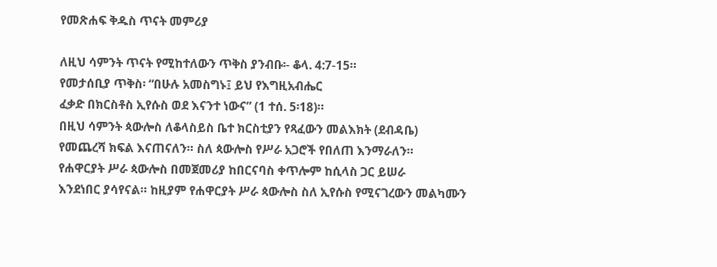የመጽሐፍ ቅዱስ ጥናት መምሪያ

ለዚህ ሳምንት ጥናት የሚከተለውን ጥቅስ ያንብቡ፡- ቆላ. 4:7-15።
የመታሰቢያ ጥቅስ፡ “በሁሉ አመስግኑ፤ ይህ የእግዚአብሔር
ፈቃድ በክርስቶስ ኢየሱስ ወደ እናንተ ነውና” (1 ተሰ. 5፡18)።
በዚህ ሳምንት ጳውሎስ ለቆላስይስ ቤተ ክርስቲያን የጻፈውን መልእክት (ደብዳቤ)
የመጨረሻ ክፍል እናጠናለን። ስለ ጳውሎስ የሥራ አጋሮች የበለጠ እንማራለን።
የሐዋርያት ሥራ ጳውሎስ በመጀመሪያ ከበርናባስ ቀጥሎም ከሲላስ ጋር ይሠራ
እንደነበር ያሳየናል። ከዚያም የሐዋርያት ሥራ ጳውሎስ ስለ ኢየሱስ የሚናገረውን መልካሙን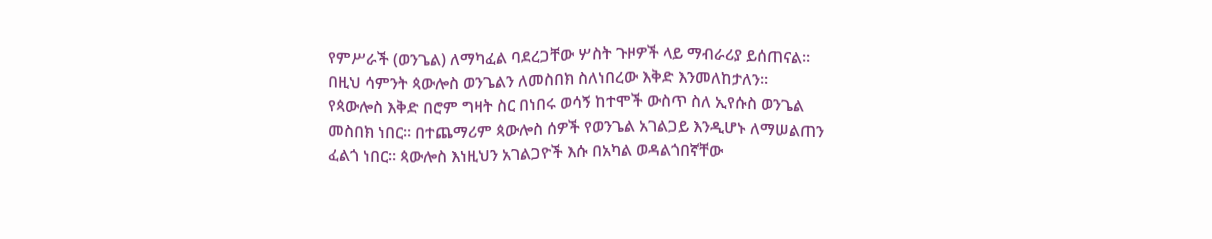የምሥራች (ወንጌል) ለማካፈል ባደረጋቸው ሦስት ጉዞዎች ላይ ማብራሪያ ይሰጠናል።
በዚህ ሳምንት ጳውሎስ ወንጌልን ለመስበክ ስለነበረው እቅድ እንመለከታለን።
የጳውሎስ እቅድ በሮም ግዛት ስር በነበሩ ወሳኝ ከተሞች ውስጥ ስለ ኢየሱስ ወንጌል
መስበክ ነበር። በተጨማሪም ጳውሎስ ሰዎች የወንጌል አገልጋይ እንዲሆኑ ለማሠልጠን
ፈልጎ ነበር። ጳውሎስ እነዚህን አገልጋዮች እሱ በአካል ወዳልጎበኛቸው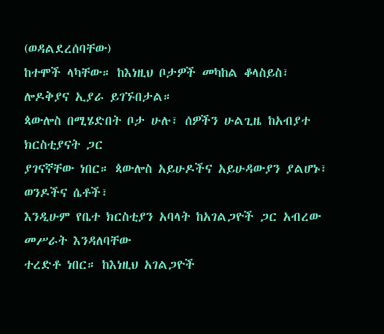(ወዳልደረሰባቸው)
ከተሞች ላካቸው። ከእነዚህ ቦታዎች መካከል ቆላስይስ፣ ሎዶቅያና ኢያራ ይገኙበታል።
ጳውሎስ በሚሄድበት ቦታ ሁሉ፣ ሰዎችን ሁልጊዜ ከአብያተ ክርስቲያናት ጋር
ያገናኛቸው ነበር። ጳውሎስ አይሁዶችና አይሁዳውያን ያልሆኑ፣ ወንዶችና ሴቶች፣
እንዲሁም የቤተ ክርስቲያን አባላት ከአገልጋዮች ጋር አብረው መሥራት እንዳለባቸው
ተረድቶ ነበር። ከእነዚህ አገልጋዮች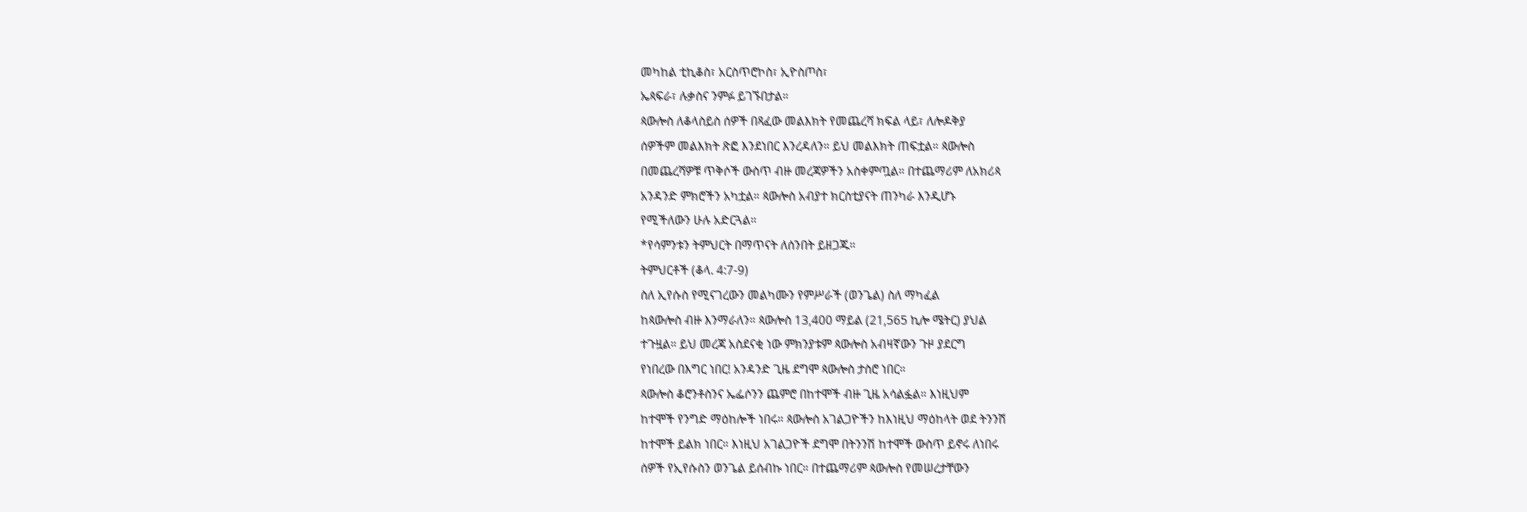መካከል ቲኪቆስ፣ አርስጥሮኮስ፣ ኢዮስጦስ፣
ኤጳፍራ፣ ሉቃስና ንምፉ ይገኙበታል።
ጳውሎስ ለቆላስይስ ሰዎች በጻፈው መልእክት የመጨረሻ ክፍል ላይ፣ ለሎዶቅያ
ሰዎችም መልእክት ጽፎ እንደነበር እንረዳለን። ይህ መልእክት ጠፍቷል። ጳውሎስ
በመጨረሻዎቹ ጥቅሶች ውስጥ ብዙ መረጃዎችን አስቀምጧል። በተጨማሪም ለአክሪጳ
አንዳንድ ምክሮችን አካቷል። ጳውሎስ አብያተ ክርስቲያናት ጠንካራ እንዲሆኑ
የሚችለውን ሁሉ አድርጓል።
*የሳምንቱን ትምህርት በማጥናት ለሰንበት ይዘጋጁ።
ትምህርቶች (ቆላ. 4:7-9)
ስለ ኢየሱስ የሚናገረውን መልካሙን የምሥራች (ወንጌል) ስለ ማካፈል
ከጳውሎስ ብዙ እንማራለን። ጳውሎስ 13,400 ማይል (21,565 ኪሎ ሜትር) ያህል
ተጉዟል። ይህ መረጃ አስደናቂ ነው ምክንያቱም ጳውሎስ አብዛኛውን ጉዞ ያደርግ
የነበረው በእግር ነበር! አንዳንድ ጊዜ ደግሞ ጳውሎስ ታስሮ ነበር።
ጳውሎስ ቆሮንቶስንና ኤፌሶንን ጨምሮ በከተሞች ብዙ ጊዜ አሳልፏል። እነዚህም
ከተሞች የንግድ ማዕከሎች ነበሩ። ጳውሎስ አገልጋዮችን ከእነዚህ ማዕከላት ወደ ትንንሽ
ከተሞች ይልክ ነበር። እነዚህ አገልጋዮች ደግሞ በትንንሽ ከተሞች ውስጥ ይኖሩ ለነበሩ
ሰዎች የኢየሱስን ወንጌል ይሰብኩ ነበር። በተጨማሪም ጳውሎስ የመሠረታቸውን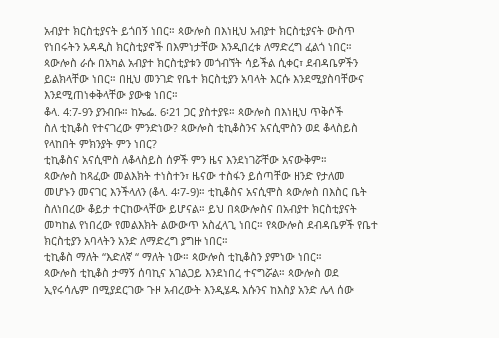አብያተ ክርስቲያናት ይጎበኝ ነበር። ጳውሎስ በእነዚህ አብያተ ክርስቲያናት ውስጥ
የነበሩትን አዳዲስ ክርስቲያኖች በእምነታቸው እንዲበረቱ ለማድረግ ፈልጎ ነበር።
ጳውሎስ ራሱ በአካል አብያተ ክርስቲያቱን መጎብኘት ሳይችል ሲቀር፣ ደብዳቤዎችን
ይልክላቸው ነበር። በዚህ መንገድ የቤተ ክርስቲያን አባላት እርሱ እንደሚያስባቸውና
እንደሚጠነቀቅላቸው ያውቁ ነበር።
ቆላ. 4:7-9ን ያንብቡ። ከኤፌ. 6፡21 ጋር ያስተያዩ። ጳውሎስ በእነዚህ ጥቅሶች
ስለ ቲኪቆስ የተናገረው ምንድነው? ጳውሎስ ቲኪቆስንና አናሲሞስን ወደ ቆላስይስ
የላከበት ምክንያት ምን ነበር?
ቲኪቆስና አናሲሞስ ለቆላስይስ ሰዎች ምን ዜና እንደነገሯቸው አናውቅም።
ጳውሎስ ከጻፈው መልእክት ተነስተን፣ ዜናው ተስፋን ይሰጣቸው ዘንድ የታለመ
መሆኑን መናገር እንችላለን (ቆላ. 4፡7-9)። ቲኪቆስና አናሲሞስ ጳውሎስ በእስር ቤት
ስለነበረው ቆይታ ተርከውላቸው ይሆናል። ይህ በጳውሎስና በአብያተ ክርስቲያናት
መካከል የነበረው የመልእክት ልውውጥ አስፈላጊ ነበር። የጳውሎስ ደብዳቤዎች የቤተ
ክርስቲያን አባላትን አንድ ለማድረግ ያግዙ ነበር።
ቲኪቆስ ማለት “እድለኛ “ ማለት ነው። ጳውሎስ ቲኪቆስን ያምነው ነበር።
ጳውሎስ ቲኪቆስ ታማኝ ሰባኪና አገልጋይ እንደነበረ ተናግሯል። ጳውሎስ ወደ
ኢየሩሳሌም በሚያደርገው ጉዞ አብረውት እንዲሄዱ እሱንና ከእስያ አንድ ሌላ ሰው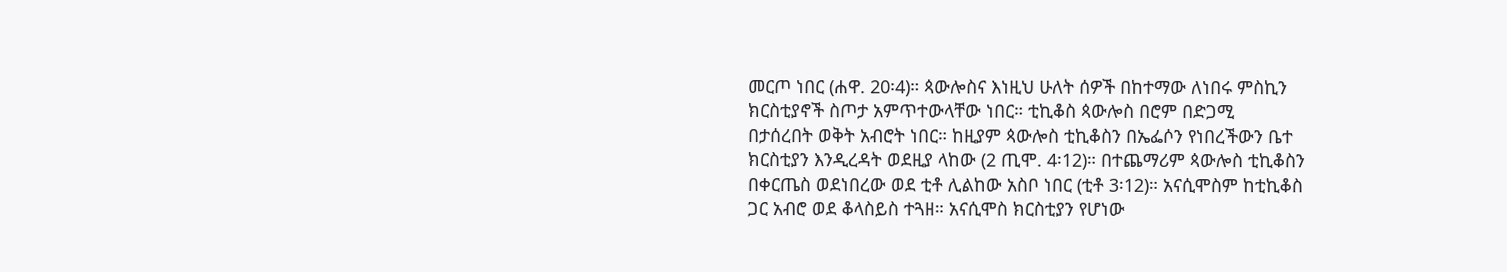መርጦ ነበር (ሐዋ. 20፡4)። ጳውሎስና እነዚህ ሁለት ሰዎች በከተማው ለነበሩ ምስኪን
ክርስቲያኖች ስጦታ አምጥተውላቸው ነበር። ቲኪቆስ ጳውሎስ በሮም በድጋሚ
በታሰረበት ወቅት አብሮት ነበር። ከዚያም ጳውሎስ ቲኪቆስን በኤፌሶን የነበረችውን ቤተ
ክርስቲያን እንዲረዳት ወደዚያ ላከው (2 ጢሞ. 4፡12)። በተጨማሪም ጳውሎስ ቲኪቆስን
በቀርጤስ ወደነበረው ወደ ቲቶ ሊልከው አስቦ ነበር (ቲቶ 3፡12)። አናሲሞስም ከቲኪቆስ
ጋር አብሮ ወደ ቆላስይስ ተጓዘ። አናሲሞስ ክርስቲያን የሆነው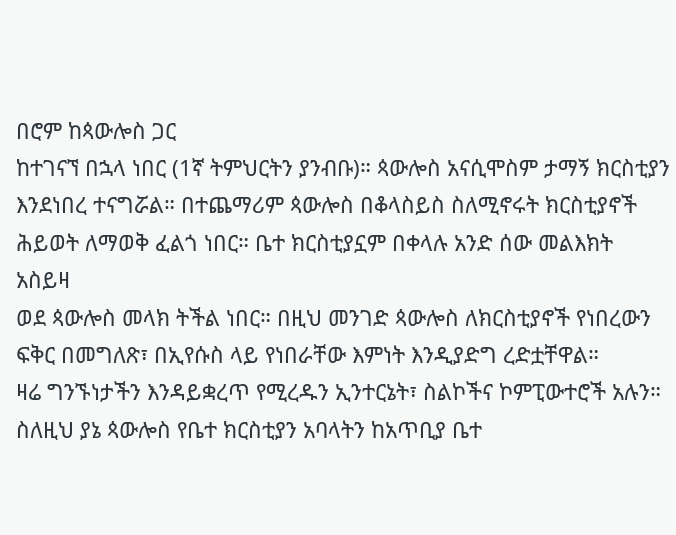በሮም ከጳውሎስ ጋር
ከተገናኘ በኋላ ነበር (1ኛ ትምህርትን ያንብቡ)። ጳውሎስ አናሲሞስም ታማኝ ክርስቲያን
እንደነበረ ተናግሯል። በተጨማሪም ጳውሎስ በቆላስይስ ስለሚኖሩት ክርስቲያኖች
ሕይወት ለማወቅ ፈልጎ ነበር። ቤተ ክርስቲያኗም በቀላሉ አንድ ሰው መልእክት አስይዛ
ወደ ጳውሎስ መላክ ትችል ነበር። በዚህ መንገድ ጳውሎስ ለክርስቲያኖች የነበረውን
ፍቅር በመግለጽ፣ በኢየሱስ ላይ የነበራቸው እምነት እንዲያድግ ረድቷቸዋል።
ዛሬ ግንኙነታችን እንዳይቋረጥ የሚረዱን ኢንተርኔት፣ ስልኮችና ኮምፒውተሮች አሉን። ስለዚህ ያኔ ጳውሎስ የቤተ ክርስቲያን አባላትን ከአጥቢያ ቤተ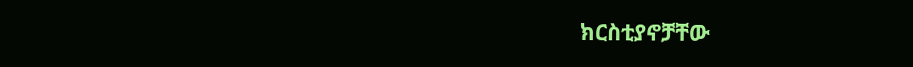ክርስቲያኖቻቸው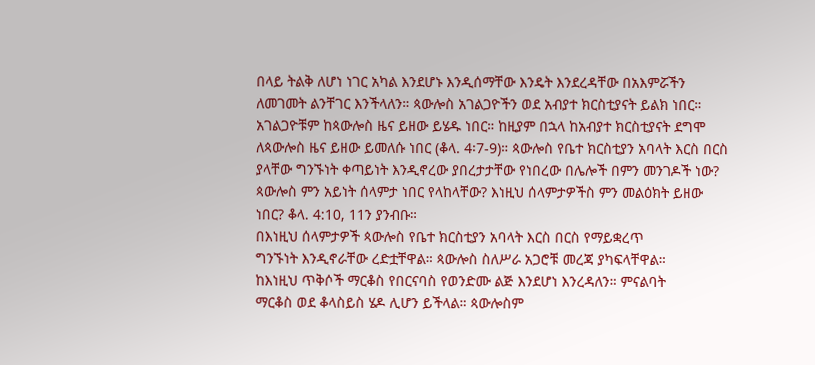በላይ ትልቅ ለሆነ ነገር አካል እንደሆኑ እንዲሰማቸው እንዴት እንደረዳቸው በአእምሯችን ለመገመት ልንቸገር እንችላለን። ጳውሎስ አገልጋዮችን ወደ አብያተ ክርስቲያናት ይልክ ነበር። አገልጋዮቹም ከጳውሎስ ዜና ይዘው ይሄዱ ነበር። ከዚያም በኋላ ከአብያተ ክርስቲያናት ደግሞ ለጳውሎስ ዜና ይዘው ይመለሱ ነበር (ቆላ. 4፡7-9)። ጳውሎስ የቤተ ክርስቲያን አባላት እርስ በርስ ያላቸው ግንኙነት ቀጣይነት እንዲኖረው ያበረታታቸው የነበረው በሌሎች በምን መንገዶች ነው? ጳውሎስ ምን አይነት ሰላምታ ነበር የላከላቸው? እነዚህ ሰላምታዎችስ ምን መልዕክት ይዘው ነበር? ቆላ. 4:10, 11ን ያንብቡ።
በእነዚህ ሰላምታዎች ጳውሎስ የቤተ ክርስቲያን አባላት እርስ በርስ የማይቋረጥ
ግንኙነት እንዲኖራቸው ረድቷቸዋል። ጳውሎስ ስለሥራ አጋሮቹ መረጃ ያካፍላቸዋል።
ከእነዚህ ጥቅሶች ማርቆስ የበርናባስ የወንድሙ ልጅ እንደሆነ እንረዳለን። ምናልባት
ማርቆስ ወደ ቆላስይስ ሄዶ ሊሆን ይችላል። ጳውሎስም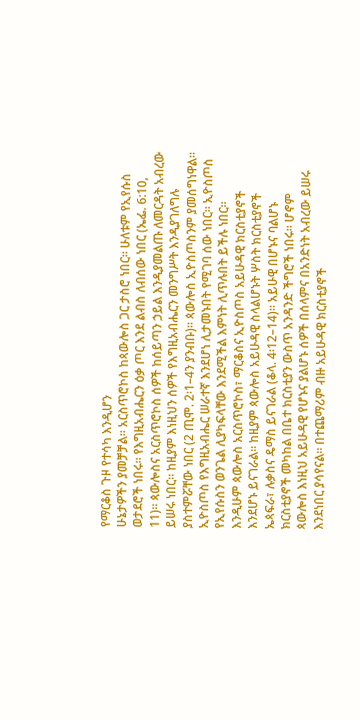የማርቆስ ጉዞ የተሳካ እንዲሆን
ሁኔታዎችን ያመቻቻል። አርስጥሮኮስ ከጳውሎስ ጋር ታስሮ ነበር። ሁለቱም የኢየሱስ
ወታደሮች ነበሩ። የእግዚአብሔርን ዕቃ ጦር እንደ ልብስ ለብሰው ነበር (ኤፌ. 6:10,
11)። ጳውሎስና አርስጥሮኮስ ሰዎች ከሰይጣን ኃይል እንዲያመልጡ ለመርዳት አብረው
ይሠሩ ነበር። ከዚያም እነዚህን ሰዎች የእግዚአብሔርን መንግሥት እንዲያገለግሉ
ያስተምሯቸው ነበር (2 ጢሞ. 2፡1–4ን ያንብቡ)። ጳውሎስ ኢዮስጦስንም ያመሰግነዋል።
ኢዮስጦስ የእግዚአብሔር ሠራተኛ እንደሆነ ሊታመኑበት የሚገባ ሰው ነበር። ኢዮስጦስ
የኢየሱስን ወንጌል ሊያካፍላቸው እንደሚችል እምነት ሊጥሉበት ይችሉ ነበር።
እንዲሁም ጳውሎስ አርስጥሮኮስ፣ ማርቆስና ኢዮስጦስ አይሁዳዊ ክርስቲያኖች
እንደሆኑ ይናገራል። ከዚያም ጳውሎስ አይሁዳዊ ስላልሆኑት ሦስት ክርስቲያኖች
ኤጳፍራ፣ ሉቃስና ዴማስ ይናገራል (ቆላ. 4፡12–14)። አይሁዊ በሆኑና ባልሆኑ
ክርስቲያኖች መካከል በቤተ ክርስቲያን ውስጥ አንዳንድ ችግሮች ነበሩ። ሆኖም
ጳውሎስ እነዚህ አይሁዳዊ የሆኑና ያልሆኑ ሰዎች በሰላምና በአንድነት አብረው ይሠሩ
እንደነበር ያሳየናል። በተጨማሪም ብዙ አይሁዳዊ ክርስቲያኖች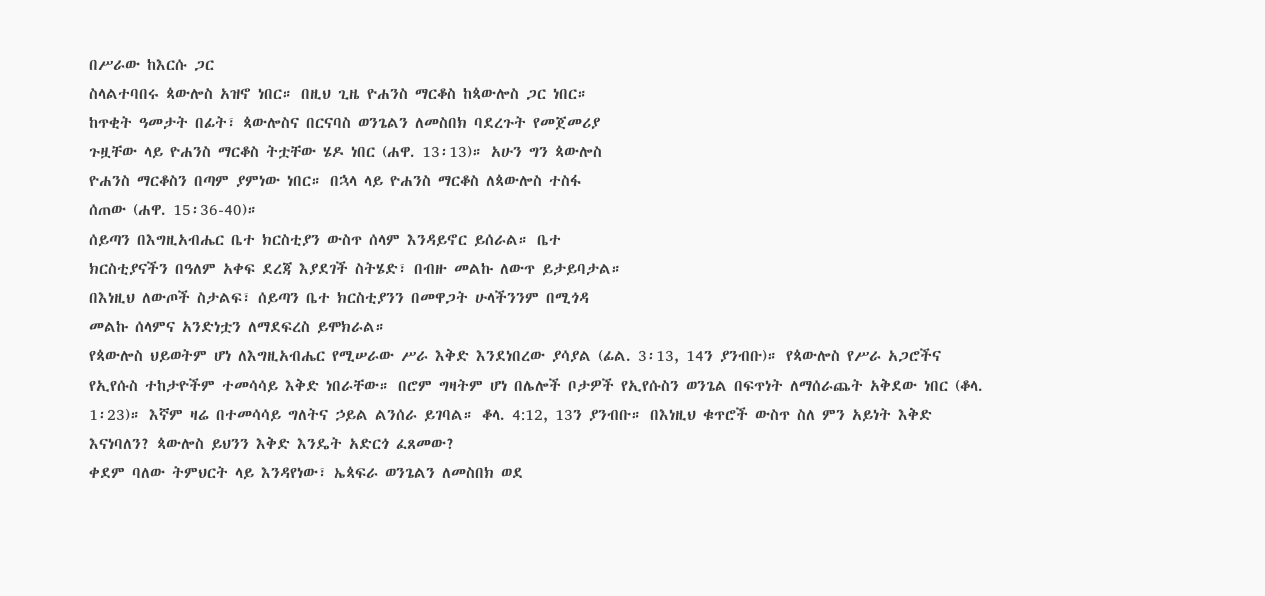በሥራው ከእርሱ ጋር
ስላልተባበሩ ጳውሎስ አዝኖ ነበር። በዚህ ጊዜ ዮሐንስ ማርቆስ ከጳውሎስ ጋር ነበር።
ከጥቂት ዓመታት በፊት፣ ጳውሎስና በርናባስ ወንጌልን ለመስበክ ባደረጉት የመጀመሪያ
ጉዟቸው ላይ ዮሐንስ ማርቆስ ትቷቸው ሄዶ ነበር (ሐዋ. 13፡13)። አሁን ግን ጳውሎስ
ዮሐንስ ማርቆስን በጣም ያምነው ነበር። በኋላ ላይ ዮሐንስ ማርቆስ ለጳውሎስ ተስፋ
ሰጠው (ሐዋ. 15፡36-40)።
ሰይጣን በእግዚአብሔር ቤተ ክርስቲያን ውስጥ ሰላም እንዳይኖር ይሰራል። ቤተ
ክርስቲያናችን በዓለም አቀፍ ደረጃ እያደገች ስትሄድ፣ በብዙ መልኩ ለውጥ ይታይባታል።
በእነዚህ ለውጦች ስታልፍ፣ ሰይጣን ቤተ ክርስቲያንን በመዋጋት ሁላችንንም በሚጎዳ
መልኩ ሰላምና አንድነቷን ለማደፍረስ ይሞክራል።
የጳውሎስ ህይወትም ሆነ ለእግዚአብሔር የሚሠራው ሥራ እቅድ እንደነበረው ያሳያል (ፊል. 3፡13, 14ን ያንብቡ)። የጳውሎስ የሥራ አጋሮችና የኢየሱስ ተከታዮችም ተመሳሳይ እቅድ ነበራቸው። በሮም ግዛትም ሆነ በሌሎች ቦታዎች የኢየሱስን ወንጌል በፍጥነት ለማሰራጨት አቅደው ነበር (ቆላ. 1፡23)። እኛም ዛሬ በተመሳሳይ ግለትና ኃይል ልንሰራ ይገባል። ቆላ. 4:12, 13ን ያንብቡ። በእነዚህ ቁጥሮች ውስጥ ስለ ምን አይነት እቅድ እናነባለን? ጳውሎስ ይህንን እቅድ እንዴት አድርጎ ፈጸመው?
ቀደም ባለው ትምህርት ላይ እንዳየነው፣ ኤጳፍራ ወንጌልን ለመስበክ ወደ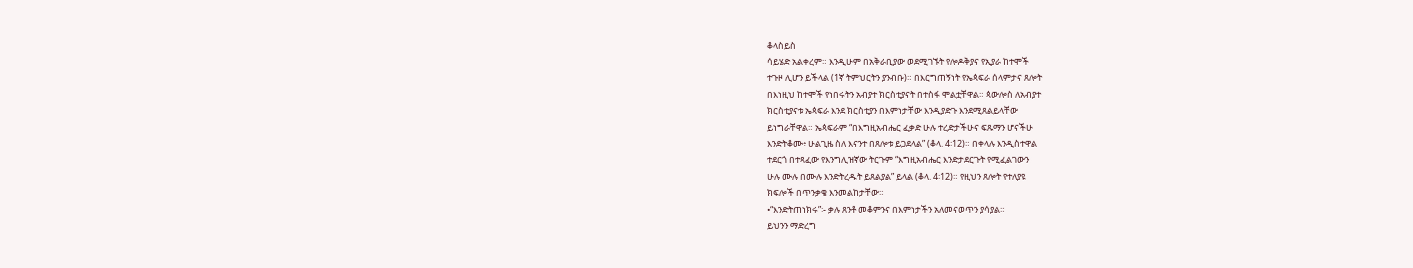ቆላስይስ
ሳይሄድ አልቀረም። እንዲሁም በአቅራቢያው ወደሚገኙት የሎዶቅያና የኢያራ ከተሞች
ተጉዞ ሊሆን ይችላል (1ኛ ትምህርትን ያንብቡ)። በእርግጠኝነት የኤጳፍራ ሰላምታና ጸሎት
በእነዚህ ከተሞች የነበሩትን አብያተ ክርስቲያናት በተስፋ ሞልቷቸዋል። ጳውሎስ ለአብያተ
ክርስቲያናቱ ኤጳፍራ እንደ ክርስቲያን በእምነታቸው እንዲያድጉ እንደሚጸልይላቸው
ይነግራቸዋል። ኤጳፍራም “በእግዚአብሔር ፈቃድ ሁሉ ተረድታችሁና ፍጹማን ሆናችሁ
እንድትቆሙ፥ ሁልጊዜ ስለ እናንተ በጸሎቱ ይጋደላል” (ቆላ. 4፡12)። በቀላሉ እንዲስተዋል
ተደርጎ በተጻፈው የእንግሊዝኛው ትርጉም “እግዚአብሔር እንድታደርጉት የሚፈልገውን
ሁሉ ሙሉ በሙሉ እንድትረዱት ይጸልያል” ይላል (ቆላ. 4፡12)። የዚህን ጸሎት የተለያዩ
ክፍሎች በጥንቃቄ እንመልከታቸው።
•“እንድትጠነክሩ”፡- ቃሉ ጸንቶ መቆምንና በእምነታችን አለመናወጥን ያሳያል።
ይህንን ማድረግ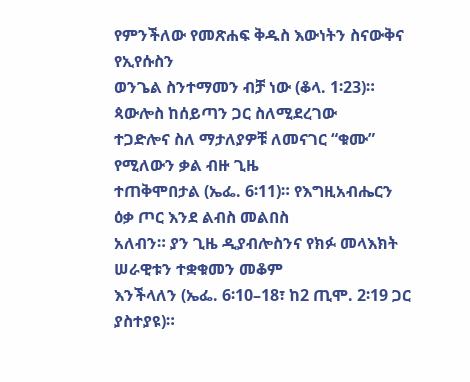የምንችለው የመጽሐፍ ቅዱስ እውነትን ስናውቅና የኢየሱስን
ወንጌል ስንተማመን ብቻ ነው (ቆላ. 1፡23)። ጳውሎስ ከሰይጣን ጋር ስለሚደረገው
ተጋድሎና ስለ ማታለያዎቹ ለመናገር “ቁሙ” የሚለውን ቃል ብዙ ጊዜ
ተጠቅሞበታል (ኤፌ. 6፡11)። የእግዚአብሔርን ዕቃ ጦር እንደ ልብስ መልበስ
አለብን። ያን ጊዜ ዲያብሎስንና የክፉ መላእክት ሠራዊቱን ተቋቁመን መቆም
እንችላለን (ኤፌ. 6፡10–18፣ ከ2 ጢሞ. 2፡19 ጋር ያስተያዩ)።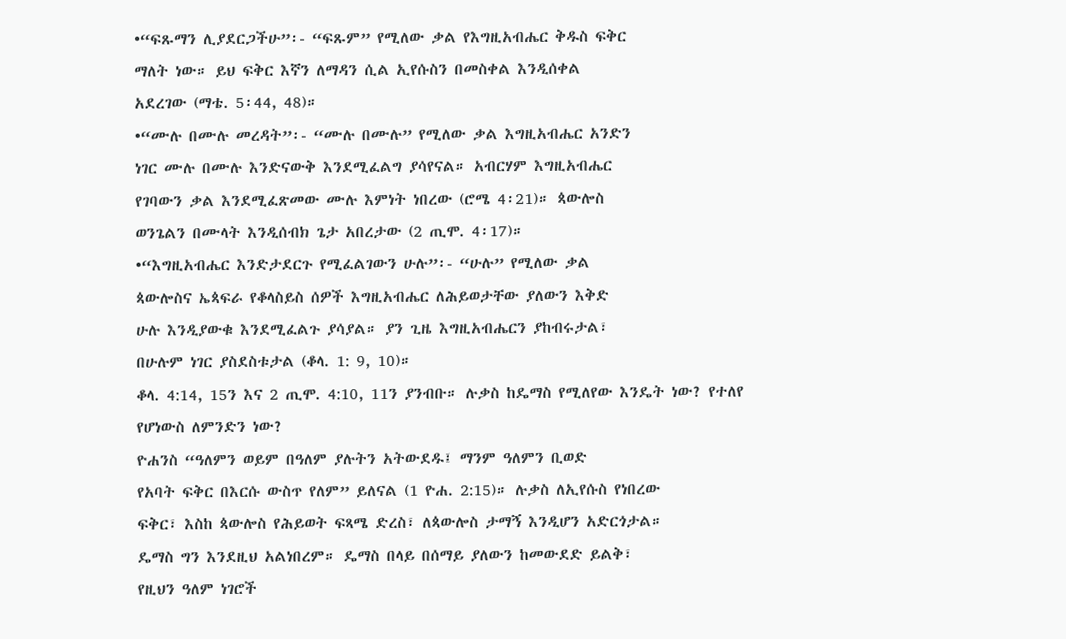•“ፍጹማን ሊያደርጋችሁ”፡- “ፍጹም” የሚለው ቃል የእግዚአብሔር ቅዱስ ፍቅር
ማለት ነው። ይህ ፍቅር እኛን ለማዳን ሲል ኢየሱስን በመስቀል እንዲሰቀል
አደረገው (ማቴ. 5፡44, 48)።
•“ሙሉ በሙሉ መረዳት”፡- “ሙሉ በሙሉ” የሚለው ቃል እግዚአብሔር አንድን
ነገር ሙሉ በሙሉ እንድናውቅ እንደሚፈልግ ያሳየናል። አብርሃም እግዚአብሔር
የገባውን ቃል እንደሚፈጽመው ሙሉ እምነት ነበረው (ሮሜ 4፡21)። ጳውሎስ
ወንጌልን በሙላት እንዲሰብክ ጌታ አበረታው (2 ጢሞ. 4፡17)።
•“እግዚአብሔር እንድታደርጉ የሚፈልገውን ሁሉ”፡- “ሁሉ” የሚለው ቃል
ጳውሎስና ኤጳፍራ የቆላስይስ ሰዎች እግዚአብሔር ለሕይወታቸው ያለውን እቅድ
ሁሉ እንዲያውቁ እንደሚፈልጉ ያሳያል። ያን ጊዜ እግዚአብሔርን ያከብሩታል፣
በሁሉም ነገር ያስደስቱታል (ቆላ. 1: 9, 10)።
ቆላ. 4:14, 15ን እና 2 ጢሞ. 4:10, 11ን ያንብቡ። ሉቃስ ከዴማስ የሚለየው እንዴት ነው? የተለየ የሆነውስ ለምንድን ነው?
ዮሐንስ “ዓለምን ወይም በዓለም ያሉትን አትውደዱ፤ ማንም ዓለምን ቢወድ
የአባት ፍቅር በእርሱ ውስጥ የለም” ይለናል (1 ዮሐ. 2:15)። ሉቃስ ለኢየሱስ የነበረው
ፍቅር፣ እስከ ጳውሎስ የሕይወት ፍጻሜ ድረስ፣ ለጳውሎስ ታማኝ እንዲሆን አድርጎታል።
ዴማስ ግን እንደዚህ አልነበረም። ዴማስ በላይ በሰማይ ያለውን ከመውደድ ይልቅ፣
የዚህን ዓለም ነገሮች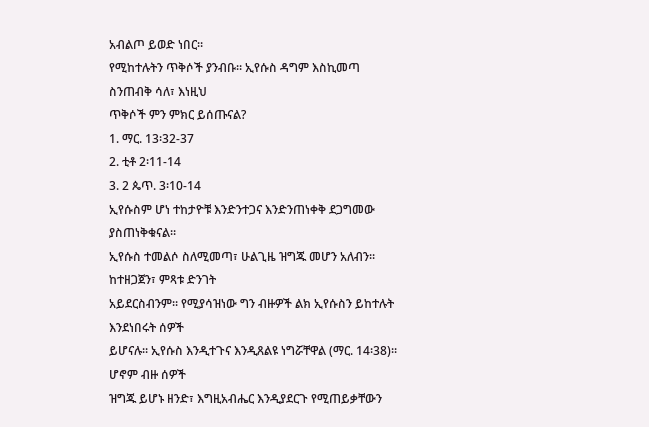አብልጦ ይወድ ነበር።
የሚከተሉትን ጥቅሶች ያንብቡ። ኢየሱስ ዳግም እስኪመጣ ስንጠብቅ ሳለ፣ እነዚህ
ጥቅሶች ምን ምክር ይሰጡናል?
1. ማር. 13፡32-37
2. ቲቶ 2፡11-14
3. 2 ጴጥ. 3፡10-14
ኢየሱስም ሆነ ተከታዮቹ እንድንተጋና እንድንጠነቀቅ ደጋግመው ያስጠነቅቁናል።
ኢየሱስ ተመልሶ ስለሚመጣ፣ ሁልጊዜ ዝግጁ መሆን አለብን። ከተዘጋጀን፣ ምጻቱ ድንገት
አይደርስብንም። የሚያሳዝነው ግን ብዙዎች ልክ ኢየሱስን ይከተሉት እንደነበሩት ሰዎች
ይሆናሉ። ኢየሱስ እንዲተጉና እንዲጸልዩ ነግሯቸዋል (ማር. 14፡38)። ሆኖም ብዙ ሰዎች
ዝግጁ ይሆኑ ዘንድ፣ እግዚአብሔር እንዲያደርጉ የሚጠይቃቸውን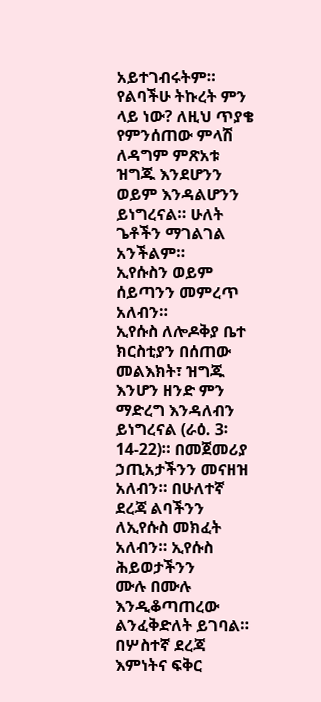አይተገብሩትም።
የልባችሁ ትኩረት ምን ላይ ነው? ለዚህ ጥያቄ የምንሰጠው ምላሽ ለዳግም ምጽአቱ
ዝግጁ እንደሆንን ወይም እንዳልሆንን ይነግረናል። ሁለት ጌቶችን ማገልገል አንችልም።
ኢየሱስን ወይም ሰይጣንን መምረጥ አለብን።
ኢየሱስ ለሎዶቅያ ቤተ ክርስቲያን በሰጠው መልእክት፣ ዝግጁ እንሆን ዘንድ ምን
ማድረግ እንዳለብን ይነግረናል (ራዕ. 3፡14-22)። በመጀመሪያ ኃጢአታችንን መናዘዝ
አለብን። በሁለተኛ ደረጃ ልባችንን ለኢየሱስ መክፈት አለብን። ኢየሱስ ሕይወታችንን
ሙሉ በሙሉ እንዲቆጣጠረው ልንፈቅድለት ይገባል። በሦስተኛ ደረጃ እምነትና ፍቅር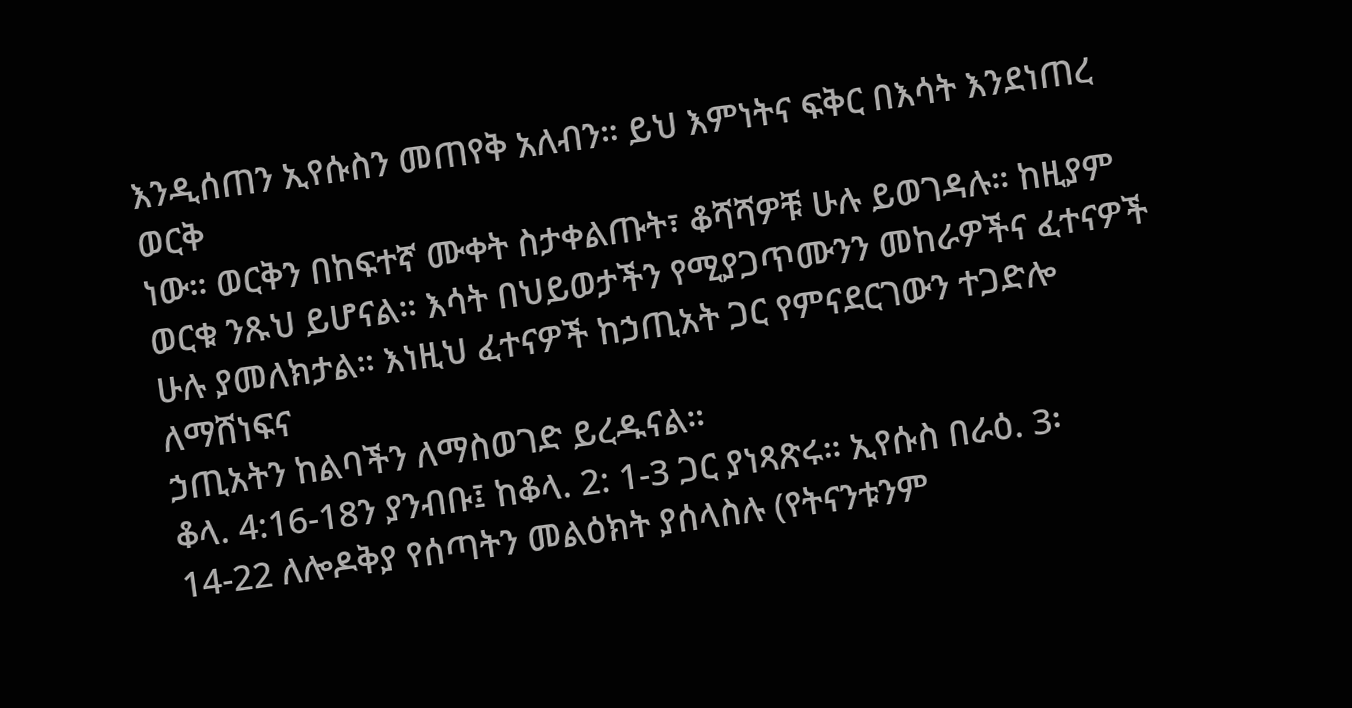እንዲሰጠን ኢየሱስን መጠየቅ አለብን። ይህ እምነትና ፍቅር በእሳት እንደነጠረ ወርቅ
ነው። ወርቅን በከፍተኛ ሙቀት ስታቀልጡት፣ ቆሻሻዎቹ ሁሉ ይወገዳሉ። ከዚያም
ወርቁ ንጹህ ይሆናል። እሳት በህይወታችን የሚያጋጥሙንን መከራዎችና ፈተናዎች
ሁሉ ያመለክታል። እነዚህ ፈተናዎች ከኃጢአት ጋር የምናደርገውን ተጋድሎ ለማሸነፍና
ኃጢአትን ከልባችን ለማስወገድ ይረዱናል።
ቆላ. 4:16-18ን ያንብቡ፤ ከቆላ. 2: 1-3 ጋር ያነጻጽሩ። ኢየሱስ በራዕ. 3፡
14-22 ለሎዶቅያ የሰጣትን መልዕክት ያሰላስሉ (የትናንቱንም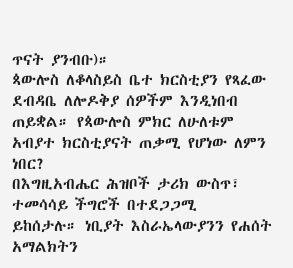ጥናት ያንብቡ)።
ጳውሎስ ለቆላስይስ ቤተ ክርስቲያን የጻፈው ደብዳቤ ለሎዶቅያ ሰዎችም እንዲነበብ
ጠይቋል። የጳውሎስ ምክር ለሁለቱም አብያተ ክርስቲያናት ጠቃሚ የሆነው ለምን ነበር?
በእግዚአብሔር ሕዝቦች ታሪክ ውስጥ፣ ተመሳሳይ ችግሮች በተደጋጋሚ
ይከሰታሉ። ነቢያት እስራኤላውያንን የሐሰት አማልክትን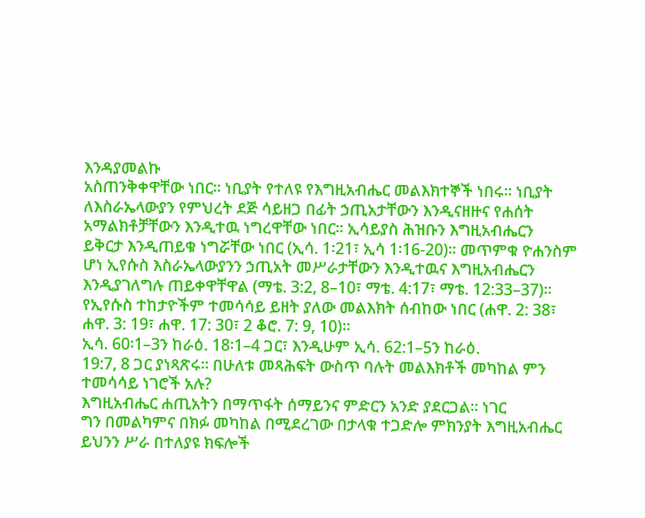እንዳያመልኩ
አስጠንቅቀዋቸው ነበር። ነቢያት የተለዩ የእግዚአብሔር መልእክተኞች ነበሩ። ነቢያት
ለእስራኤላውያን የምህረት ደጅ ሳይዘጋ በፊት ኃጢአታቸውን እንዲናዘዙና የሐሰት
አማልክቶቻቸውን እንዲተዉ ነግረዋቸው ነበር። ኢሳይያስ ሕዝቡን እግዚአብሔርን
ይቅርታ እንዲጠይቁ ነግሯቸው ነበር (ኢሳ. 1፡21፣ ኢሳ 1፡16-20)። መጥምቁ ዮሐንስም
ሆነ ኢየሱስ እስራኤላውያንን ኃጢአት መሥራታቸውን እንዲተዉና እግዚአብሔርን
እንዲያገለግሉ ጠይቀዋቸዋል (ማቴ. 3:2, 8–10፣ ማቴ. 4:17፣ ማቴ. 12:33–37)።
የኢየሱስ ተከታዮችም ተመሳሳይ ይዘት ያለው መልእክት ሰብከው ነበር (ሐዋ. 2: 38፣
ሐዋ. 3: 19፣ ሐዋ. 17: 30፣ 2 ቆሮ. 7: 9, 10)።
ኢሳ. 60፡1–3ን ከራዕ. 18፡1–4 ጋር፣ እንዲሁም ኢሳ. 62:1–5ን ከራዕ.
19:7, 8 ጋር ያነጻጽሩ። በሁለቱ መጻሕፍት ውስጥ ባሉት መልእክቶች መካከል ምን
ተመሳሳይ ነገሮች አሉ?
እግዚአብሔር ሐጢአትን በማጥፋት ሰማይንና ምድርን አንድ ያደርጋል። ነገር
ግን በመልካምና በክፉ መካከል በሚደረገው በታላቁ ተጋድሎ ምክንያት እግዚአብሔር
ይህንን ሥራ በተለያዩ ክፍሎች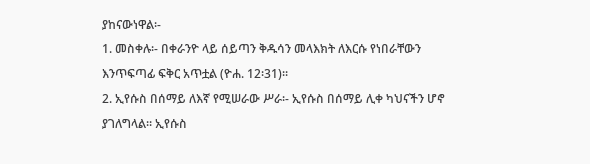ያከናውነዋል፡-
1. መስቀሉ፡- በቀራንዮ ላይ ሰይጣን ቅዱሳን መላእክት ለእርሱ የነበራቸውን
እንጥፍጣፊ ፍቅር አጥቷል (ዮሐ. 12፡31)።
2. ኢየሱስ በሰማይ ለእኛ የሚሠራው ሥራ፡- ኢየሱስ በሰማይ ሊቀ ካህናችን ሆኖ
ያገለግላል። ኢየሱስ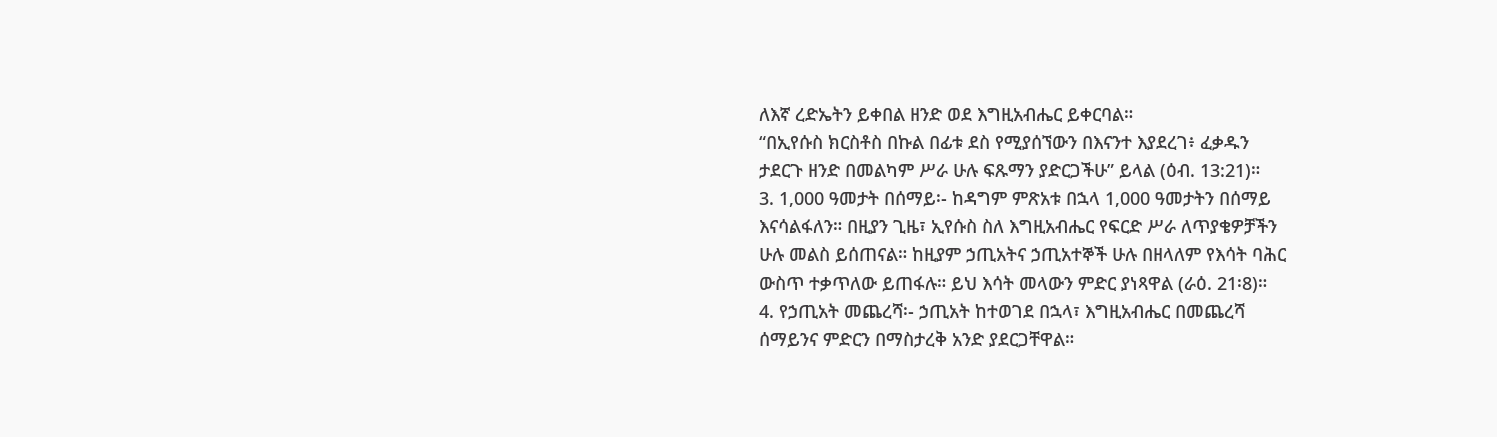ለእኛ ረድኤትን ይቀበል ዘንድ ወደ እግዚአብሔር ይቀርባል።
“በኢየሱስ ክርስቶስ በኩል በፊቱ ደስ የሚያሰኘውን በእናንተ እያደረገ፥ ፈቃዱን
ታደርጉ ዘንድ በመልካም ሥራ ሁሉ ፍጹማን ያድርጋችሁ” ይላል (ዕብ. 13:21)።
3. 1,000 ዓመታት በሰማይ፡- ከዳግም ምጽአቱ በኋላ 1,000 ዓመታትን በሰማይ
እናሳልፋለን። በዚያን ጊዜ፣ ኢየሱስ ስለ እግዚአብሔር የፍርድ ሥራ ለጥያቄዎቻችን
ሁሉ መልስ ይሰጠናል። ከዚያም ኃጢአትና ኃጢአተኞች ሁሉ በዘላለም የእሳት ባሕር
ውስጥ ተቃጥለው ይጠፋሉ። ይህ እሳት መላውን ምድር ያነጻዋል (ራዕ. 21፡8)።
4. የኃጢአት መጨረሻ፡- ኃጢአት ከተወገደ በኋላ፣ እግዚአብሔር በመጨረሻ
ሰማይንና ምድርን በማስታረቅ አንድ ያደርጋቸዋል።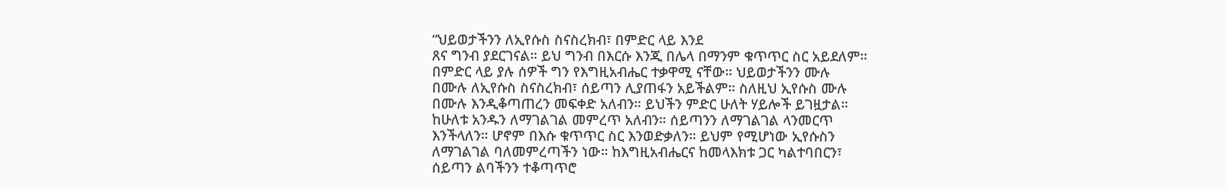“ህይወታችንን ለኢየሱስ ስናስረክብ፣ በምድር ላይ እንደ
ጸና ግንብ ያደርገናል። ይህ ግንብ በእርሱ እንጂ በሌላ በማንም ቁጥጥር ስር አይደለም።
በምድር ላይ ያሉ ሰዎች ግን የእግዚአብሔር ተቃዋሚ ናቸው። ህይወታችንን ሙሉ
በሙሉ ለኢየሱስ ስናስረክብ፣ ሰይጣን ሊያጠፋን አይችልም። ስለዚህ ኢየሱስ ሙሉ
በሙሉ እንዲቆጣጠረን መፍቀድ አለብን። ይህችን ምድር ሁለት ሃይሎች ይገዟታል።
ከሁለቱ አንዱን ለማገልገል መምረጥ አለብን። ሰይጣንን ለማገልገል ላንመርጥ
እንችላለን። ሆኖም በእሱ ቁጥጥር ስር እንወድቃለን። ይህም የሚሆነው ኢየሱስን
ለማገልገል ባለመምረጣችን ነው። ከእግዚአብሔርና ከመላእክቱ ጋር ካልተባበርን፣
ሰይጣን ልባችንን ተቆጣጥሮ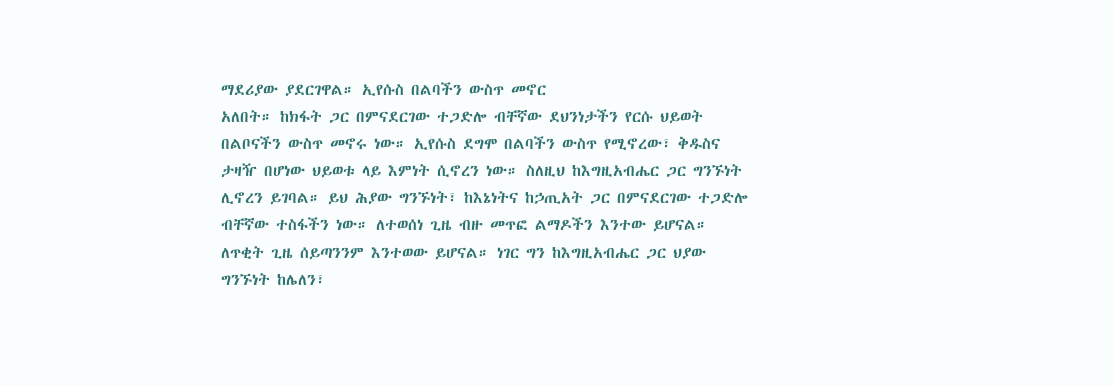ማደሪያው ያደርገዋል። ኢየሱስ በልባችን ውስጥ መኖር
አለበት። ከክፋት ጋር በምናደርገው ተጋድሎ ብቸኛው ደህንነታችን የርሱ ህይወት
በልቦናችን ውስጥ መኖሩ ነው። ኢየሱስ ደግሞ በልባችን ውስጥ የሚኖረው፣ ቅዱስና
ታዛዥ በሆነው ህይወቱ ላይ እምነት ሲኖረን ነው። ስለዚህ ከእግዚአብሔር ጋር ግንኙነት
ሊኖረን ይገባል። ይህ ሕያው ግንኙነት፣ ከእኔነትና ከኃጢአት ጋር በምናደርገው ተጋድሎ
ብቸኛው ተስፋችን ነው። ለተወሰነ ጊዜ ብዙ መጥፎ ልማዶችን እንተው ይሆናል።
ለጥቂት ጊዜ ሰይጣንንም እንተወው ይሆናል። ነገር ግን ከእግዚአብሔር ጋር ህያው
ግንኙነት ከሌለን፣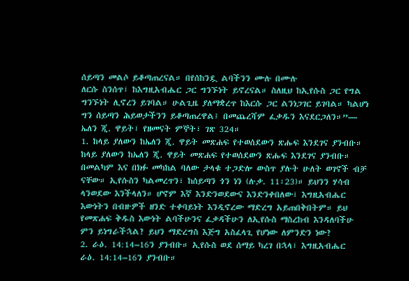ሰይጣን መልሶ ይቆጣጠረናል። በየሰከንዷ ልባችንን ሙሉ በሙሉ
ለርሱ ስንሰጥ፣ ከእግዚአብሔር ጋር ግንኙነት ይኖረናል። ስለዚህ ከኢየሱስ ጋር የግል
ግንኙነት ሊኖረን ይገባል። ሁልጊዜ ያለማቋረጥ ከእርሱ ጋር ልንነጋገር ይገባል። ካልሆነ
ግን ሰይጣን ሕይወታችንን ይቆጣጠረዋል፤ በመጨረሻም ፈቃዱን እናደርጋለን።”—
ኤለን ጂ. ዋይት፣ የዘመናት ምኞት፣ ገጽ 324።
1. ከላይ ያለውን ከኤለን ጂ. ዋይት መጽሐፍ የተወሰደውን ጽሑፍ እንደገና ያንብቡ።
ከላይ ያለውን ከኤለን ጂ. ዋይት መጽሐፍ የተወሰደውን ጽሑፍ እንደገና ያንብቡ።
በመልካም እና በክፉ መካከል ባለው ታላቁ ተጋድሎ ውስጥ ያሉት ሁለት ወገኖች ብቻ
ናቸው። ኢየሱስን ካልመረጥን፣ ከሰይጣን ጎን ነን (ሉቃ. 11፡23)። ይህንን ሃሳብ
ላንወደው እንችላለን። ሆኖም እኛ እንድንወደውና እንድንቀበለው፣ እግዚአብሔር
እውነትን በብዙዎች ዘንድ ተቀባይነት እንዲኖረው ማድረግ አይጠበቅበትም። ይህ
የመጽሐፍ ቅዱስ እውነት ልባችሁንና ፈቃዳችሁን ለኢየሱስ ማስረከብ እንዳለባችሁ
ምን ይነግራችኋል? ይህን ማድረግስ እጅግ አስፈላጊ የሆነው ለምንድን ነው?
2. ራዕ. 14:14–16ን ያንብቡ። ኢየሱስ ወደ ሰማይ ካረገ በኋላ፣ እግዚአብሔር
ራዕ. 14:14–16ን ያንብቡ።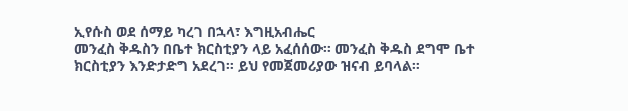ኢየሱስ ወደ ሰማይ ካረገ በኋላ፣ እግዚአብሔር
መንፈስ ቅዱስን በቤተ ክርስቲያን ላይ አፈሰሰው። መንፈስ ቅዱስ ደግሞ ቤተ
ክርስቲያን እንድታድግ አደረገ። ይህ የመጀመሪያው ዝናብ ይባላል።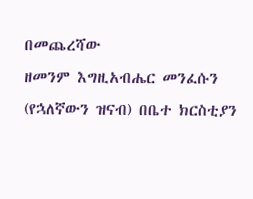በመጨረሻው
ዘመንም እግዚአብሔር መንፈሱን (የኋለኛውን ዝናብ) በቤተ ክርስቲያን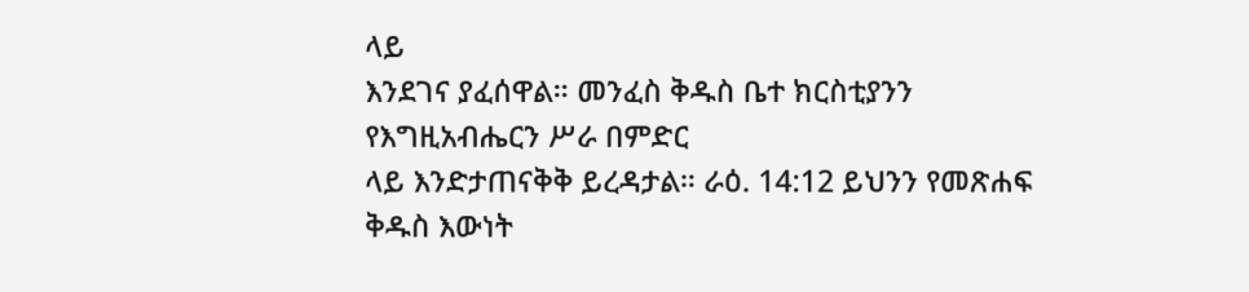ላይ
እንደገና ያፈሰዋል። መንፈስ ቅዱስ ቤተ ክርስቲያንን የእግዚአብሔርን ሥራ በምድር
ላይ እንድታጠናቅቅ ይረዳታል። ራዕ. 14:12 ይህንን የመጽሐፍ ቅዱስ እውነት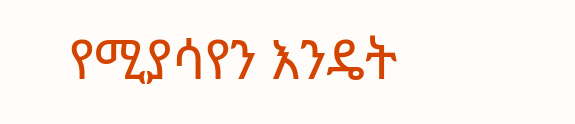የሚያሳየን እንዴት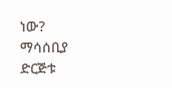ነው?
ማሳሰቢያ
ድርጅቱ